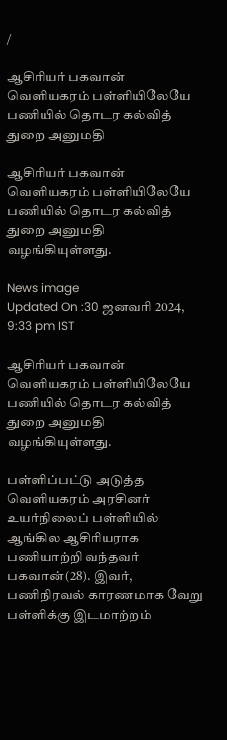/

ஆசிரியர் பகவான் வெளியகரம் பள்ளியிலேயே பணியில் தொடர கல்வித் துறை அனுமதி

ஆசிரியர் பகவான் வெளியகரம் பள்ளியிலேயே பணியில் தொடர கல்வித் துறை அனுமதி வழங்கியுள்ளது.

News image
Updated On :30 ஜனவரி 2024, 9:33 pm IST

ஆசிரியர் பகவான் வெளியகரம் பள்ளியிலேயே பணியில் தொடர கல்வித் துறை அனுமதி வழங்கியுள்ளது.

பள்ளிப்பட்டு அடுத்த வெளியகரம் அரசினர் உயர்நிலைப் பள்ளியில் ஆங்கில ஆசிரியராக பணியாற்றி வந்தவர் பகவான்(28). இவர், பணிநிரவல் காரணமாக வேறு பள்ளிக்கு இடமாற்றம்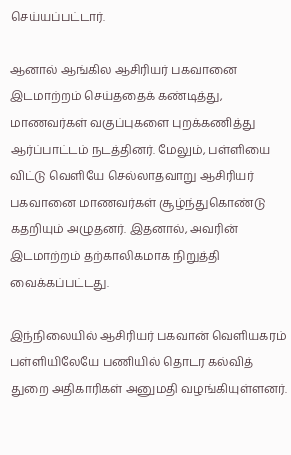செய்யப்பட்டார்.

ஆனால் ஆங்கில ஆசிரியர் பகவானை இடமாற்றம் செய்ததைக் கண்டித்து, மாணவர்கள் வகுப்புகளை புறக்கணித்து ஆர்ப்பாட்டம் நடத்தினர். மேலும், பள்ளியை விட்டு வெளியே செல்லாதவாறு ஆசிரியர் பகவானை மாணவர்கள் சூழ்ந்துகொண்டு கதறியும் அழுதனர். இதனால், அவரின் இடமாற்றம் தற்காலிகமாக நிறுத்தி வைக்கப்பட்டது.

இந்நிலையில் ஆசிரியர் பகவான் வெளியகரம் பள்ளியிலேயே பணியில் தொடர கல்வித் துறை அதிகாரிகள் அனுமதி வழங்கியுள்ளனர்.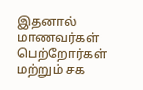இதனால் மாணவர்கள் பெற்றோர்கள் மற்றும் சக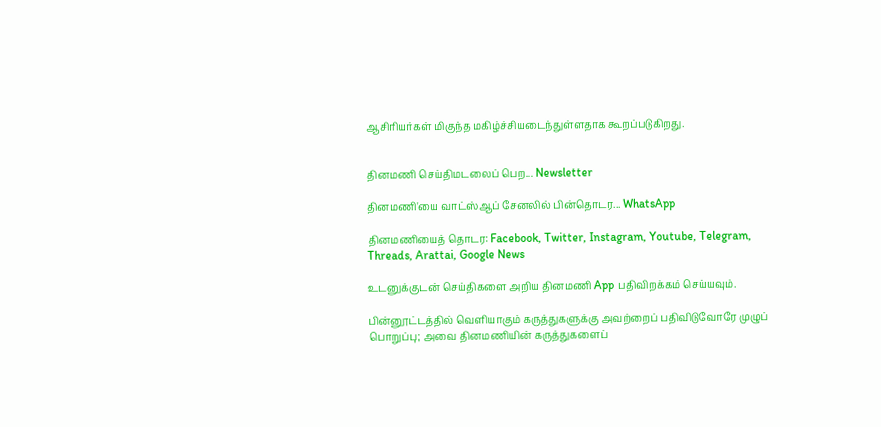ஆசிரியர்கள் மிகுந்த மகிழ்ச்சியடைந்துள்ளதாக கூறப்படுகிறது.


தினமணி செய்திமடலைப் பெற... Newsletter

தினமணி'யை வாட்ஸ்ஆப் சேனலில் பின்தொடர... WhatsApp

தினமணியைத் தொடர: Facebook, Twitter, Instagram, Youtube, Telegram, Threads, Arattai, Google News

உடனுக்குடன் செய்திகளை அறிய தினமணி App பதிவிறக்கம் செய்யவும்.

பின்னூட்டத்தில் வெளியாகும் கருத்துகளுக்கு அவற்றைப் பதிவிடுவோரே முழுப் பொறுப்பு; அவை தினமணியின் கருத்துகளைப்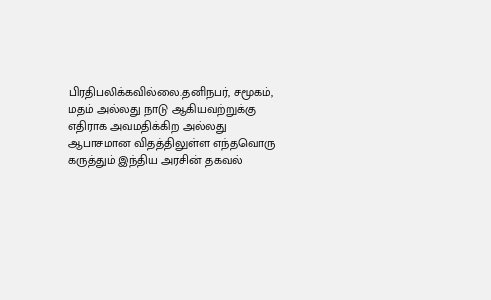பிரதிபலிக்கவில்லை.தனிநபர், சமூகம், மதம் அல்லது நாடு ஆகியவற்றுக்கு எதிராக அவமதிக்கிற அல்லது ஆபாசமான விதத்திலுள்ள எந்தவொரு கருத்தும் இந்திய அரசின் தகவல்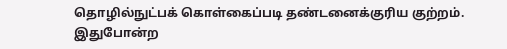தொழில்நுட்பக் கொள்கைப்படி தண்டனைக்குரிய குற்றம். இதுபோன்ற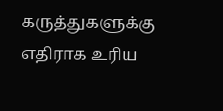கருத்துகளுக்கு எதிராக உரிய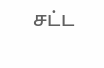சட்ட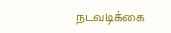நடவடிக்கை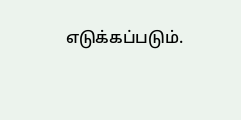எடுக்கப்படும்.